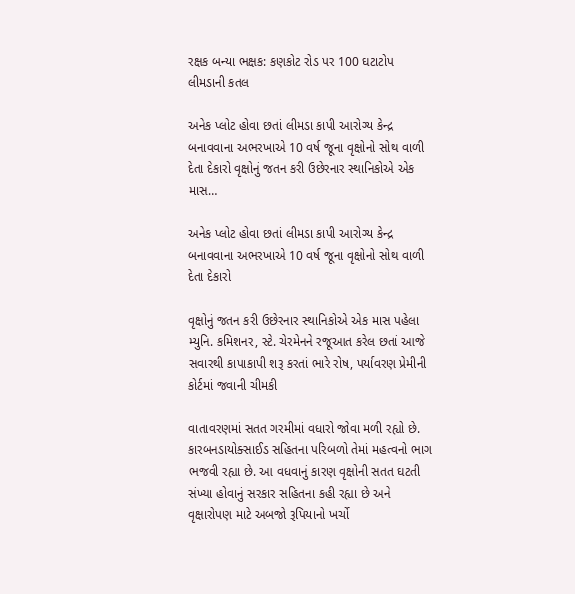રક્ષક બન્યા ભક્ષક: કણકોટ રોડ પર 100 ઘટાટોપ લીમડાની કતલ

અનેક પ્લોટ હોવા છતાં લીમડા કાપી આરોગ્ય કેન્દ્ર બનાવવાના અભરખાએ 10 વર્ષ જૂના વૃક્ષોનો સોથ વાળી દેતા દેકારો વૃક્ષોનું જતન કરી ઉછેરનાર સ્થાનિકોએ એક માસ…

અનેક પ્લોટ હોવા છતાં લીમડા કાપી આરોગ્ય કેન્દ્ર બનાવવાના અભરખાએ 10 વર્ષ જૂના વૃક્ષોનો સોથ વાળી દેતા દેકારો

વૃક્ષોનું જતન કરી ઉછેરનાર સ્થાનિકોએ એક માસ પહેલા મ્યુનિ. કમિશનર, સ્ટે. ચેરમેનને રજૂઆત કરેલ છતાં આજે સવારથી કાપાકાપી શરૂ કરતાં ભારે રોષ, પર્યાવરણ પ્રેમીની કોર્ટમાં જવાની ચીમકી

વાતાવરણમાં સતત ગરમીમાં વધારો જોવા મળી રહ્યો છે. કારબનડાયોક્સાઈડ સહિતના પરિબળો તેમાં મહત્વનો ભાગ ભજવી રહ્યા છે. આ વધવાનું કારણ વૃક્ષોની સતત ઘટતી સંખ્યા હોવાનું સરકાર સહિતના કહી રહ્યા છે અને વૃક્ષારોપણ માટે અબજો રૂપિયાનો ખર્ચો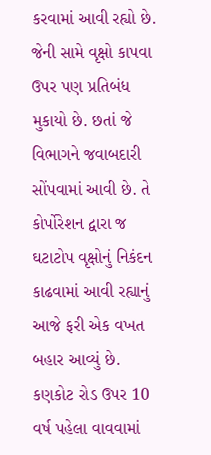કરવામાં આવી રહ્યો છે. જેની સામે વૃક્ષો કાપવા ઉપર પણ પ્રતિબંધ મુકાયો છે. છતાં જે વિભાગને જવાબદારી સોંપવામાં આવી છે. તે કોર્પોરેશન દ્વારા જ ઘટાટોપ વૃક્ષોનું નિકંદન કાઢવામાં આવી રહ્યાનું આજે ફરી એક વખત બહાર આવ્યું છે. કણકોટ રોડ ઉપર 10 વર્ષ પહેલા વાવવામાં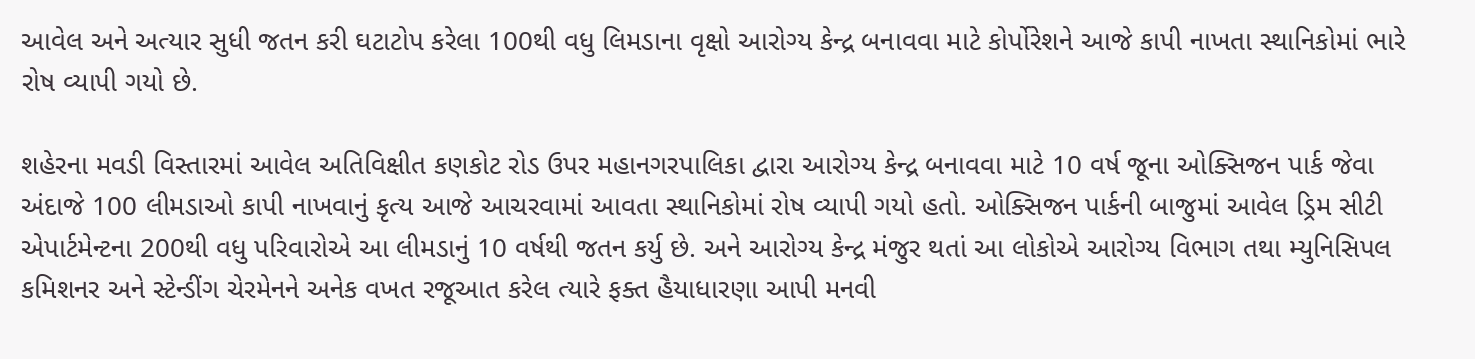આવેલ અને અત્યાર સુધી જતન કરી ઘટાટોપ કરેલા 100થી વધુ લિમડાના વૃક્ષો આરોગ્ય કેન્દ્ર બનાવવા માટે કોર્પોરેશને આજે કાપી નાખતા સ્થાનિકોમાં ભારે રોષ વ્યાપી ગયો છે.

શહેરના મવડી વિસ્તારમાં આવેલ અતિવિક્ષીત કણકોટ રોડ ઉપર મહાનગરપાલિકા દ્વારા આરોગ્ય કેન્દ્ર બનાવવા માટે 10 વર્ષ જૂના ઓક્સિજન પાર્ક જેવા અંદાજે 100 લીમડાઓ કાપી નાખવાનું કૃત્ય આજે આચરવામાં આવતા સ્થાનિકોમાં રોષ વ્યાપી ગયો હતો. ઓક્સિજન પાર્કની બાજુમાં આવેલ ડ્રિમ સીટી એપાર્ટમેન્ટના 200થી વધુ પરિવારોએ આ લીમડાનું 10 વર્ષથી જતન કર્યુ છે. અને આરોગ્ય કેન્દ્ર મંજુર થતાં આ લોકોએ આરોગ્ય વિભાગ તથા મ્યુનિસિપલ કમિશનર અને સ્ટેન્ડીંગ ચેરમેનને અનેક વખત રજૂઆત કરેલ ત્યારે ફક્ત હૈયાધારણા આપી મનવી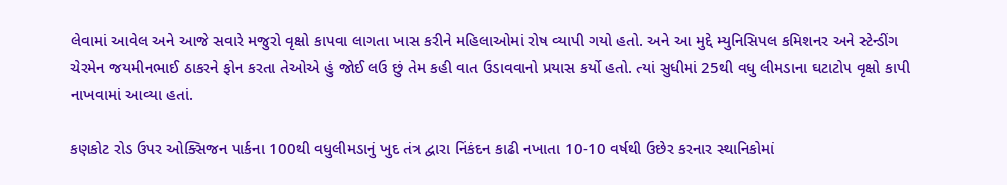લેવામાં આવેલ અને આજે સવારે મજુરો વૃક્ષો કાપવા લાગતા ખાસ કરીને મહિલાઓમાં રોષ વ્યાપી ગયો હતો. અને આ મુદ્દે મ્યુનિસિપલ કમિશનર અને સ્ટેન્ડીંગ ચેરમેન જયમીનભાઈ ઠાકરને ફોન કરતા તેઓએ હું જોઈ લઉ છું તેમ કહી વાત ઉડાવવાનો પ્રયાસ કર્યો હતો. ત્યાં સુધીમાં 25થી વધુ લીમડાના ઘટાટોપ વૃક્ષો કાપી નાખવામાં આવ્યા હતાં.

કણકોટ રોડ ઉપર ઓક્સિજન પાર્કના 100થી વધુલીમડાનું ખુદ તંત્ર દ્વારા નિંકંદન કાઢી નખાતા 10-10 વર્ષથી ઉછેર કરનાર સ્થાનિકોમાં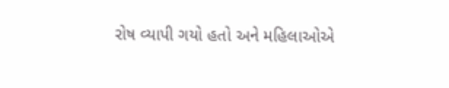રોષ વ્યાપી ગયો હતો અને મહિલાઓએ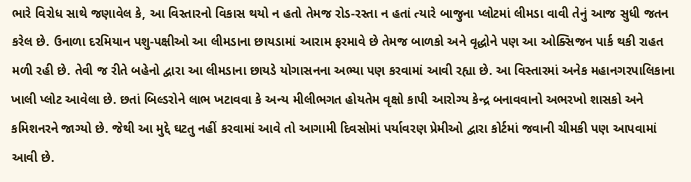ભારે વિરોધ સાથે જણાવેલ કે, આ વિસ્તારનો વિકાસ થયો ન હતો તેમજ રોડ-રસ્તા ન હતાં ત્યારે બાજુના પ્લોટમાં લીમડા વાવી તેનું આજ સુધી જતન કરેલ છે. ઉનાળા દરમિયાન પશુ-પક્ષીઓ આ લીમડાના છાયડામાં આરામ ફરમાવે છે તેમજ બાળકો અને વૃદ્ધોને પણ આ ઓક્સિજન પાર્ક થકી રાહત મળી રહી છે. તેવી જ રીતે બહેનો દ્વારા આ લીમડાના છાયડે યોગાસનના અભ્યા પણ કરવામાં આવી રહ્યા છે. આ વિસ્તારમાં અનેક મહાનગરપાલિકાના ખાલી પ્લોટ આવેલા છે. છતાં બિલ્ડરોને લાભ ખટાવવા કે અન્ય મીલીભગત હોયતેમ વૃક્ષો કાપી આરોગ્ય કેન્દ્ર બનાવવાનો અભરખો શાસકો અને કમિશનરને જાગ્યો છે. જેથી આ મુદ્દે ઘટતુ નહીં કરવામાં આવે તો આગામી દિવસોમાં પર્યાવરણ પ્રેમીઓ દ્વારા કોર્ટમાં જવાની ચીમકી પણ આપવામાં આવી છે.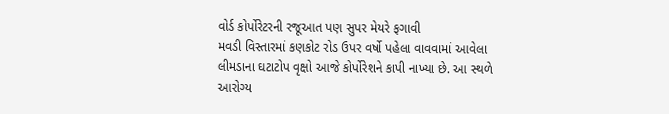વોર્ડ કોર્પોરેટરની રજૂઆત પણ સુપર મેયરે ફગાવી
મવડી વિસ્તારમાં કણકોટ રોડ ઉપર વર્ષો પહેલા વાવવામાં આવેલા લીમડાના ઘટાટોપ વૃક્ષો આજે કોર્પોરેશને કાપી નાખ્યા છે. આ સ્થળે આરોગ્ય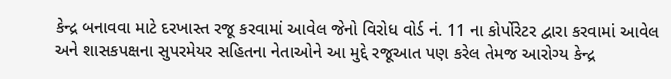કેન્દ્ર બનાવવા માટે દરખાસ્ત રજૂ કરવામાં આવેલ જેનો વિરોધ વોર્ડ નં. 11 ના કોર્પોરેટર દ્વારા કરવામાં આવેલ અને શાસકપક્ષના સુપરમેયર સહિતના નેતાઓને આ મુદ્દે રજૂઆત પણ કરેલ તેમજ આરોગ્ય કેન્દ્ર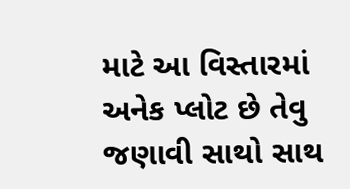માટે આ વિસ્તારમાં અનેક પ્લોટ છે તેવુ જણાવી સાથો સાથ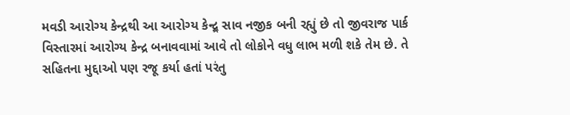મવડી આરોગ્ય કેન્દ્રથી આ આરોગ્ય કેન્દ્ર્ર સાવ નજીક બની રહ્યું છે તો જીવરાજ પાર્ક વિસ્તારમાં આરોગ્ય કેન્દ્ર બનાવવામાં આવે તો લોકોને વધુ લાભ મળી શકે તેમ છે. તે સહિતના મુદ્દાઓ પણ રજૂ કર્યા હતાં પરંતુ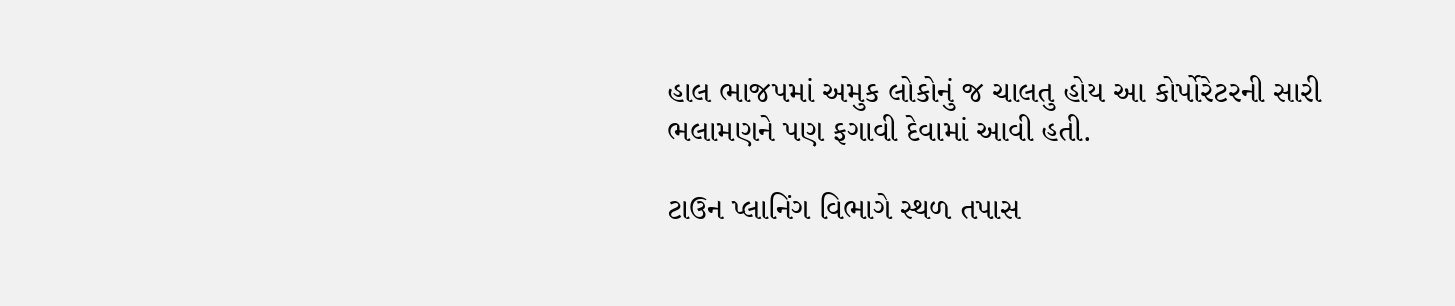હાલ ભાજપમાં અમુક લોકોનું જ ચાલતુ હોય આ કોર્પોરેટરની સારી ભલામણને પણ ફગાવી દેવામાં આવી હતી.

ટાઉન પ્લાનિંગ વિભાગે સ્થળ તપાસ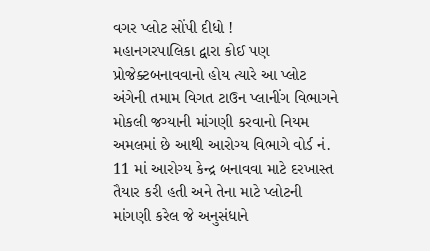વગર પ્લોટ સોંપી દીધો !
મહાનગરપાલિકા દ્વારા કોઈ પણ પ્રોજેક્ટબનાવવાનો હોય ત્યારે આ પ્લોટ અંગેની તમામ વિગત ટાઉન પ્લાનીંગ વિભાગને મોકલી જગ્યાની માંગણી કરવાનો નિયમ અમલમાં છે આથી આરોગ્ય વિભાગે વોર્ડ નં. 11 માં આરોગ્ય કેન્દ્ર બનાવવા માટે દરખાસ્ત તૈયાર કરી હતી અને તેના માટે પ્લોટની માંગણી કરેલ જે અનુસંધાને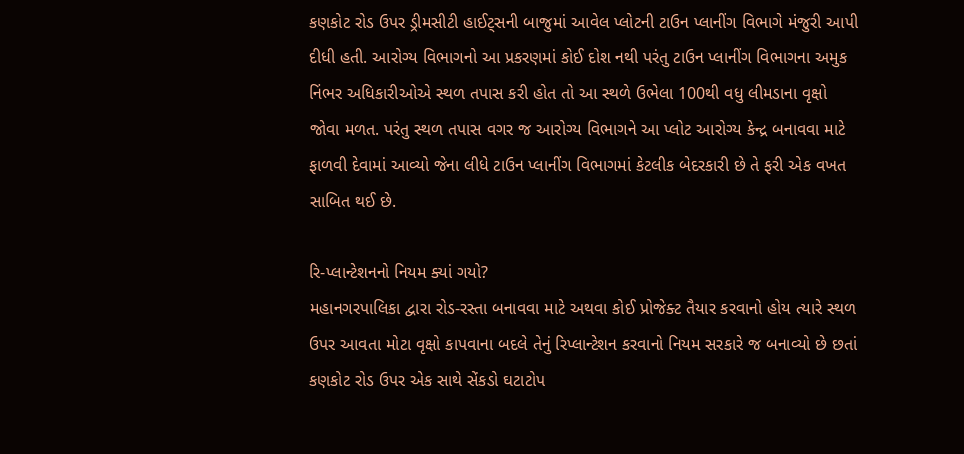કણકોટ રોડ ઉપર ડ્રીમસીટી હાઈટ્સની બાજુમાં આવેલ પ્લોટની ટાઉન પ્લાનીંગ વિભાગે મંજુરી આપી દીધી હતી. આરોગ્ય વિભાગનો આ પ્રકરણમાં કોઈ દોશ નથી પરંતુ ટાઉન પ્લાનીંગ વિભાગના અમુક નિંભર અધિકારીઓએ સ્થળ તપાસ કરી હોત તો આ સ્થળે ઉભેલા 100થી વધુ લીમડાના વૃક્ષો જોવા મળત. પરંતુ સ્થળ તપાસ વગર જ આરોગ્ય વિભાગને આ પ્લોટ આરોગ્ય કેન્દ્ર બનાવવા માટે ફાળવી દેવામાં આવ્યો જેના લીધે ટાઉન પ્લાનીંગ વિભાગમાં કેટલીક બેદરકારી છે તે ફરી એક વખત સાબિત થઈ છે.

રિ-પ્લાન્ટેશનનો નિયમ ક્યાં ગયો?
મહાનગરપાલિકા દ્વારા રોડ-રસ્તા બનાવવા માટે અથવા કોઈ પ્રોજેક્ટ તૈયાર કરવાનો હોય ત્યારે સ્થળ ઉપર આવતા મોટા વૃક્ષો કાપવાના બદલે તેનું રિપ્લાન્ટેશન કરવાનો નિયમ સરકારે જ બનાવ્યો છે છતાં કણકોટ રોડ ઉપર એક સાથે સેંકડો ઘટાટોપ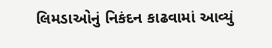લિમડાઓનું નિકંદન કાઢવામાં આવ્યું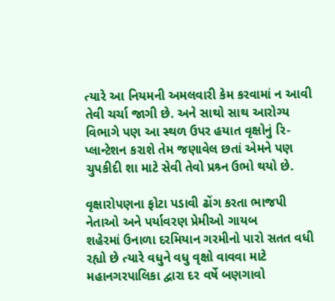ત્યારે આ નિયમની અમલવારી કેમ કરવામાં ન આવી તેવી ચર્ચા જાગી છે. અને સાથો સાથ આરોગ્ય વિભાગે પણ આ સ્થળ ઉપર હયાત વૃક્ષોનું રિ-પ્લાન્ટેશન કરાશે તેમ જણાવેલ છતાં એમને પણ ચુપકીદી શા માટે સેવી તેવો પ્રશ્ર્ન ઉભો થયો છે.

વૃક્ષારોપણના ફોટા પડાવી ઢોંગ કરતા ભાજપી નેતાઓ અને પર્યાવરણ પ્રેમીઓ ગાયબ
શહેરમાં ઉનાળા દરમિયાન ગરમીનો પારો સતત વધી રહ્યો છે ત્યારે વધુને વધુ વૃક્ષો વાવવા માટે મહાનગરપાલિકા દ્વારા દર વર્ષે બણગાવો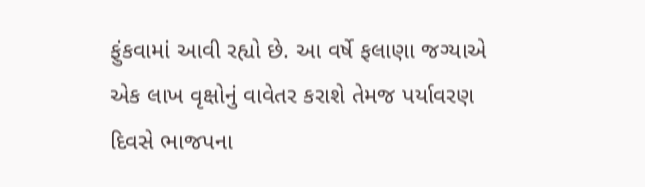ફુંકવામાં આવી રહ્યો છે. આ વર્ષે ફલાણા જગ્યાએ એક લાખ વૃક્ષોનું વાવેતર કરાશે તેમજ પર્યાવરણ દિવસે ભાજપના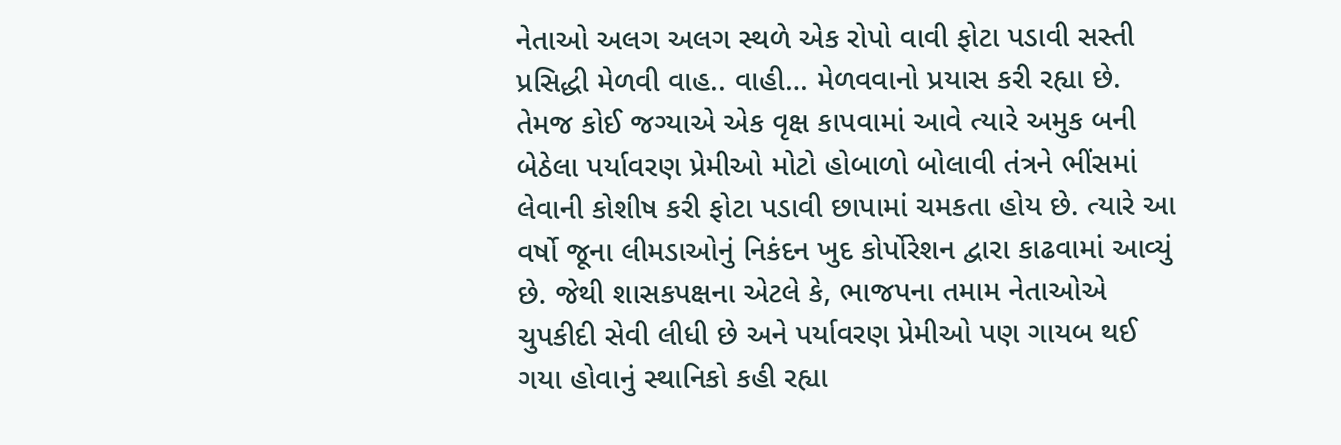નેતાઓ અલગ અલગ સ્થળે એક રોપો વાવી ફોટા પડાવી સસ્તી પ્રસિદ્ધી મેળવી વાહ.. વાહી… મેળવવાનો પ્રયાસ કરી રહ્યા છે. તેમજ કોઈ જગ્યાએ એક વૃક્ષ કાપવામાં આવે ત્યારે અમુક બની બેઠેલા પર્યાવરણ પ્રેમીઓ મોટો હોબાળો બોલાવી તંત્રને ભીંસમાં લેવાની કોશીષ કરી ફોટા પડાવી છાપામાં ચમકતા હોય છે. ત્યારે આ વર્ષો જૂના લીમડાઓનું નિકંદન ખુદ કોર્પોરેશન દ્વારા કાઢવામાં આવ્યું છે. જેથી શાસકપક્ષના એટલે કે, ભાજપના તમામ નેતાઓએ ચુપકીદી સેવી લીધી છે અને પર્યાવરણ પ્રેમીઓ પણ ગાયબ થઈ ગયા હોવાનું સ્થાનિકો કહી રહ્યા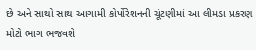છે અને સાથો સાથ આગામી કોર્પોરેશનની ચૂંટણીમાં આ લીમડા પ્રકરણ મોટો ભાગ ભજવશે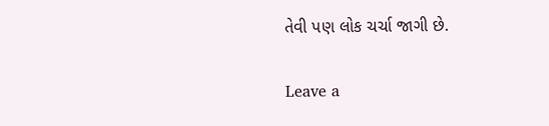તેવી પણ લોક ચર્ચા જાગી છે.

Leave a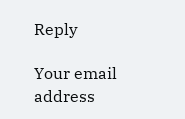Reply

Your email address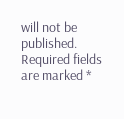will not be published. Required fields are marked *